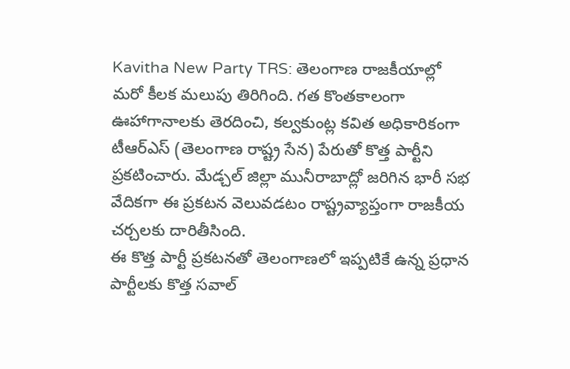Kavitha New Party TRS: తెలంగాణ రాజకీయాల్లో మరో కీలక మలుపు తిరిగింది. గత కొంతకాలంగా ఊహాగానాలకు తెరదించి, కల్వకుంట్ల కవిత అధికారికంగా టీఆర్ఎస్ (తెలంగాణ రాష్ట్ర సేన) పేరుతో కొత్త పార్టీని ప్రకటించారు. మేడ్చల్ జిల్లా మునీరాబాద్లో జరిగిన భారీ సభ వేదికగా ఈ ప్రకటన వెలువడటం రాష్ట్రవ్యాప్తంగా రాజకీయ చర్చలకు దారితీసింది.
ఈ కొత్త పార్టీ ప్రకటనతో తెలంగాణలో ఇప్పటికే ఉన్న ప్రధాన పార్టీలకు కొత్త సవాల్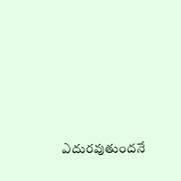ఎదురవుతుందనే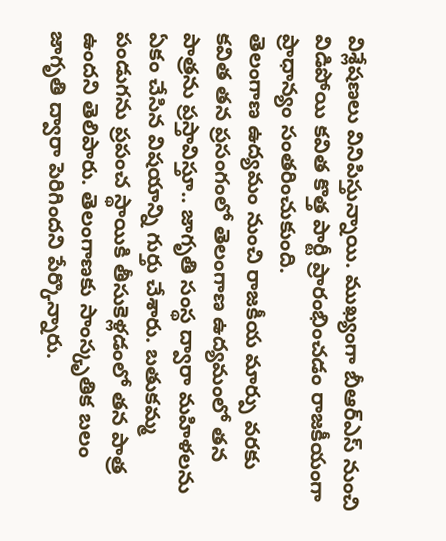విశ్లేషణలు వినిపిస్తున్నాయి. ముఖ్యంగా బీఆర్ఎస్ నుంచి విడిపోయి కవిత కొత్త పార్టీ ప్రారంభించడం రాజకీయంగా ప్రాధాన్యం సంతరించుకుంది.
తెలంగాణ ఉద్యమం నుంచి రాజకీయ మార్పు వరకు
కవిత తన ప్రసంగంలో తెలంగాణ ఉద్యమంలో తన పాత్రను ప్రస్తావిస్తూ.. జాగృతి సంస్థ ద్వారా మహిళలను ఏకం చేసిన విషయాన్ని గుర్తు చేశారు. బతుకమ్మ పండుగను ప్రపంచ స్థాయికి తీసుకెళ్లడంలో తన పాత్ర ఉందని తెలిపారు. తెలంగాణకు సాంస్కృతిక బలం జాగృతి ద్వారా పెరిగిందని పేర్కొన్నారు.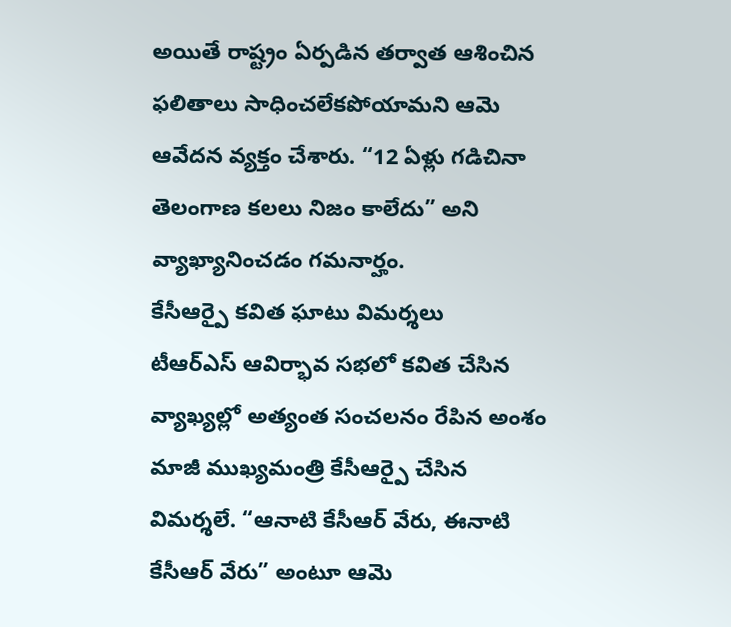అయితే రాష్ట్రం ఏర్పడిన తర్వాత ఆశించిన ఫలితాలు సాధించలేకపోయామని ఆమె ఆవేదన వ్యక్తం చేశారు. “12 ఏళ్లు గడిచినా తెలంగాణ కలలు నిజం కాలేదు” అని వ్యాఖ్యానించడం గమనార్హం.
కేసీఆర్పై కవిత ఘాటు విమర్శలు
టీఆర్ఎస్ ఆవిర్భావ సభలో కవిత చేసిన వ్యాఖ్యల్లో అత్యంత సంచలనం రేపిన అంశం మాజీ ముఖ్యమంత్రి కేసీఆర్పై చేసిన విమర్శలే. “ఆనాటి కేసీఆర్ వేరు, ఈనాటి కేసీఆర్ వేరు” అంటూ ఆమె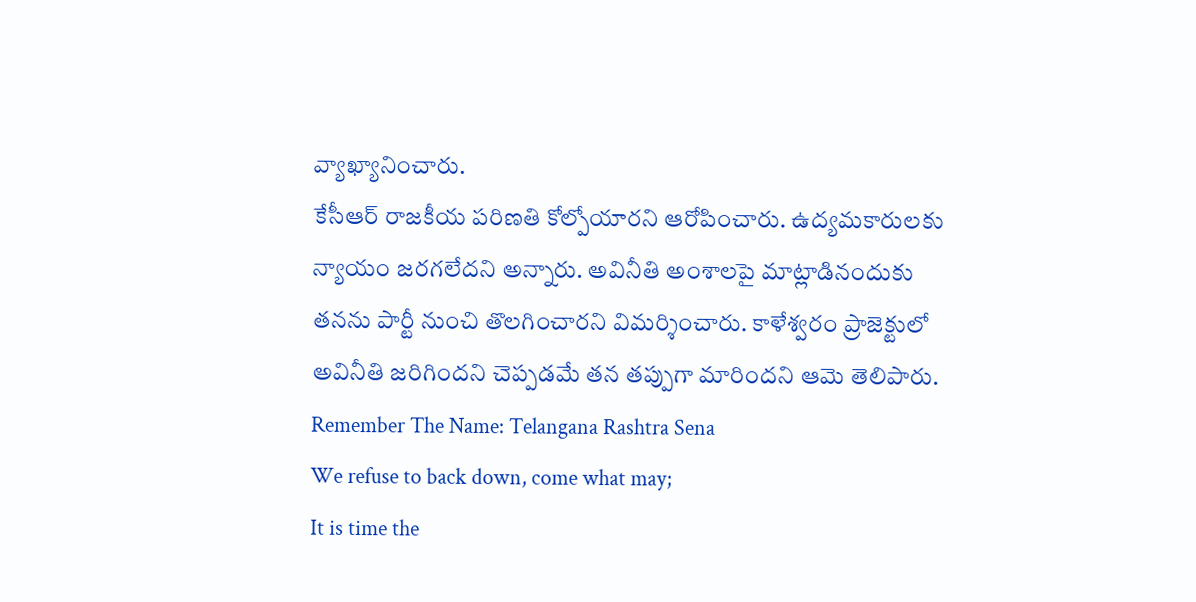వ్యాఖ్యానించారు.
కేసీఆర్ రాజకీయ పరిణతి కోల్పోయారని ఆరోపించారు. ఉద్యమకారులకు న్యాయం జరగలేదని అన్నారు. అవినీతి అంశాలపై మాట్లాడినందుకు తనను పార్టీ నుంచి తొలగించారని విమర్శించారు. కాళేశ్వరం ప్రాజెక్టులో అవినీతి జరిగిందని చెప్పడమే తన తప్పుగా మారిందని ఆమె తెలిపారు.
Remember The Name: Telangana Rashtra Sena
We refuse to back down, come what may;
It is time the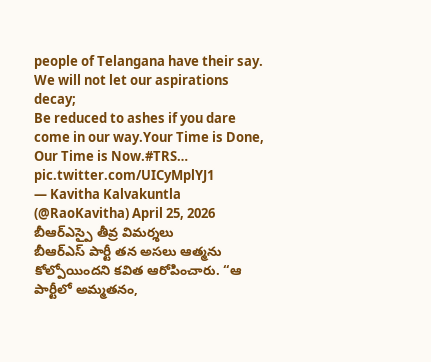people of Telangana have their say.
We will not let our aspirations decay;
Be reduced to ashes if you dare come in our way.Your Time is Done, Our Time is Now.#TRS… pic.twitter.com/UICyMplYJ1
— Kavitha Kalvakuntla (@RaoKavitha) April 25, 2026
బీఆర్ఎస్పై తీవ్ర విమర్శలు
బీఆర్ఎస్ పార్టీ తన అసలు ఆత్మను కోల్పోయిందని కవిత ఆరోపించారు. “ఆ పార్టీలో అమ్మతనం,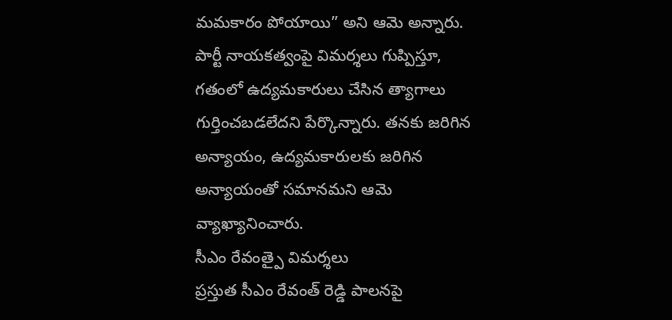మమకారం పోయాయి” అని ఆమె అన్నారు. పార్టీ నాయకత్వంపై విమర్శలు గుప్పిస్తూ, గతంలో ఉద్యమకారులు చేసిన త్యాగాలు గుర్తించబడలేదని పేర్కొన్నారు. తనకు జరిగిన అన్యాయం, ఉద్యమకారులకు జరిగిన అన్యాయంతో సమానమని ఆమె వ్యాఖ్యానించారు.
సీఎం రేవంత్పై విమర్శలు
ప్రస్తుత సీఎం రేవంత్ రెడ్డి పాలనపై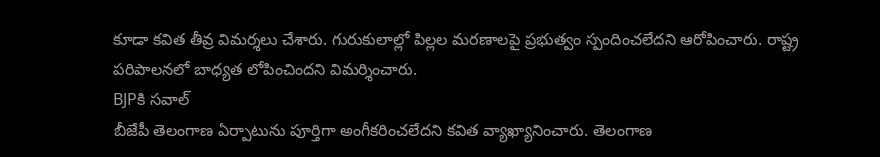కూడా కవిత తీవ్ర విమర్శలు చేశారు. గురుకులాల్లో పిల్లల మరణాలపై ప్రభుత్వం స్పందించలేదని ఆరోపించారు. రాష్ట్ర పరిపాలనలో బాధ్యత లోపించిందని విమర్శించారు.
BJPకి సవాల్
బీజేపీ తెలంగాణ ఏర్పాటును పూర్తిగా అంగీకరించలేదని కవిత వ్యాఖ్యానించారు. తెలంగాణ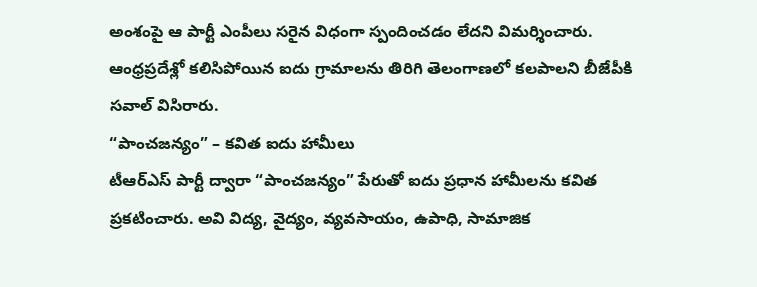అంశంపై ఆ పార్టీ ఎంపీలు సరైన విధంగా స్పందించడం లేదని విమర్శించారు. ఆంధ్రప్రదేశ్లో కలిసిపోయిన ఐదు గ్రామాలను తిరిగి తెలంగాణలో కలపాలని బీజేపీకి సవాల్ విసిరారు.
“పాంచజన్యం” – కవిత ఐదు హామీలు
టీఆర్ఎస్ పార్టీ ద్వారా “పాంచజన్యం” పేరుతో ఐదు ప్రధాన హామీలను కవిత ప్రకటించారు. అవి విద్య, వైద్యం, వ్యవసాయం, ఉపాధి, సామాజిక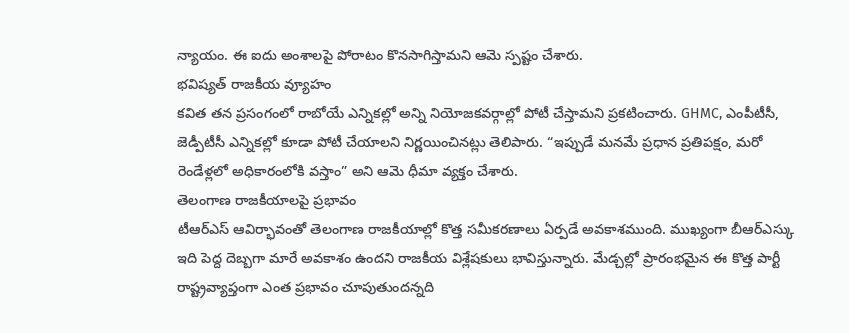న్యాయం. ఈ ఐదు అంశాలపై పోరాటం కొనసాగిస్తామని ఆమె స్పష్టం చేశారు.
భవిష్యత్ రాజకీయ వ్యూహం
కవిత తన ప్రసంగంలో రాబోయే ఎన్నికల్లో అన్ని నియోజకవర్గాల్లో పోటీ చేస్తామని ప్రకటించారు. GHMC, ఎంపీటీసీ, జెడ్పీటీసీ ఎన్నికల్లో కూడా పోటీ చేయాలని నిర్ణయించినట్లు తెలిపారు. “ఇప్పుడే మనమే ప్రధాన ప్రతిపక్షం, మరో రెండేళ్లలో అధికారంలోకి వస్తాం” అని ఆమె ధీమా వ్యక్తం చేశారు.
తెలంగాణ రాజకీయాలపై ప్రభావం
టీఆర్ఎస్ ఆవిర్భావంతో తెలంగాణ రాజకీయాల్లో కొత్త సమీకరణాలు ఏర్పడే అవకాశముంది. ముఖ్యంగా బీఆర్ఎస్కు ఇది పెద్ద దెబ్బగా మారే అవకాశం ఉందని రాజకీయ విశ్లేషకులు భావిస్తున్నారు. మేడ్చల్లో ప్రారంభమైన ఈ కొత్త పార్టీ రాష్ట్రవ్యాప్తంగా ఎంత ప్రభావం చూపుతుందన్నది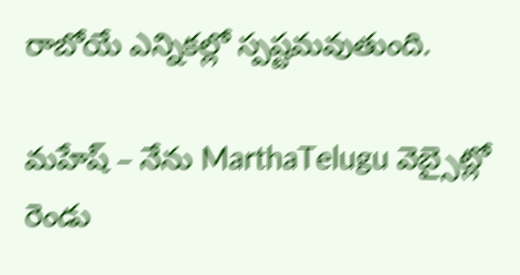రాబోయే ఎన్నికల్లో స్పష్టమవుతుంది.

మహేష్ – నేను MarthaTelugu వెబ్సైట్లో రెండు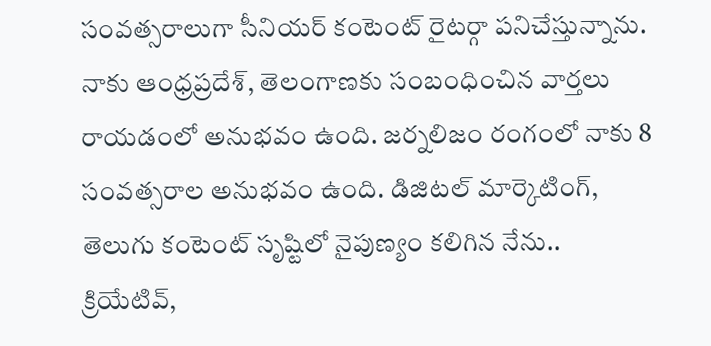సంవత్సరాలుగా సీనియర్ కంటెంట్ రైటర్గా పనిచేస్తున్నాను. నాకు ఆంధ్రప్రదేశ్, తెలంగాణకు సంబంధించిన వార్తలు రాయడంలో అనుభవం ఉంది. జర్నలిజం రంగంలో నాకు 8 సంవత్సరాల అనుభవం ఉంది. డిజిటల్ మార్కెటింగ్, తెలుగు కంటెంట్ సృష్టిలో నైపుణ్యం కలిగిన నేను.. క్రియేటివ్,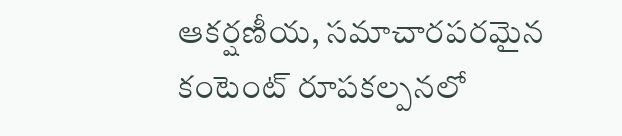ఆకర్షణీయ, సమాచారపరమైన కంటెంట్ రూపకల్పనలో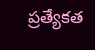ప్రత్యేకత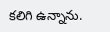కలిగి ఉన్నాను.